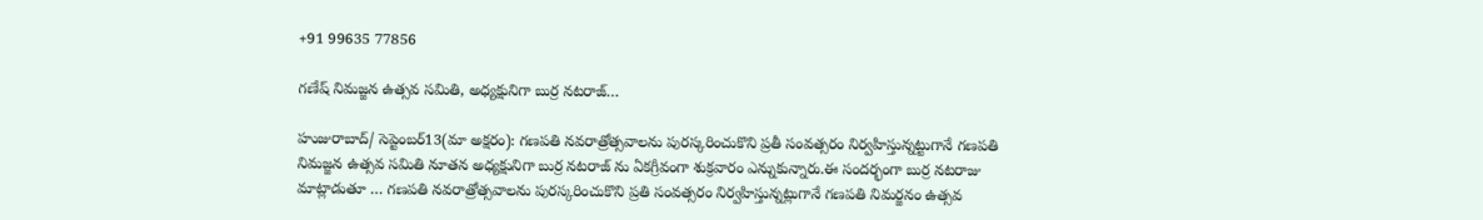+91 99635 77856

గణేష్ నిమజ్జన ఉత్సవ సమితి, అధ్యక్షునిగా బుర్ర నటరాజ్…

హుజురాబాద్/ సెప్టెంబర్13(మా అక్షరం): గణపతి నవరాత్రోత్సవాలను పురస్కరించుకొని ప్రతీ సంవత్సరం నిర్వహిస్తున్నట్టుగానే గణపతి నిమజ్జన ఉత్సవ సమితి నూతన అధ్యక్షునిగా బుర్ర నటరాజ్ ను ఏకగ్రీవంగా శుక్రవారం ఎన్నుకున్నారు.ఈ సందర్భంగా బుర్ర నటరాజు మాట్లాడుతూ … గణపతి నవరాత్రోత్సవాలను పురస్కరించుకొని ప్రతి సంవత్సరం నిర్వహిస్తున్నట్లుగానే గణపతి నిమర్జనం ఉత్సవ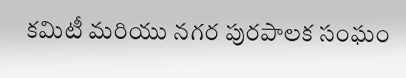కమిటీ మరియు నగర పురపాలక సంఘం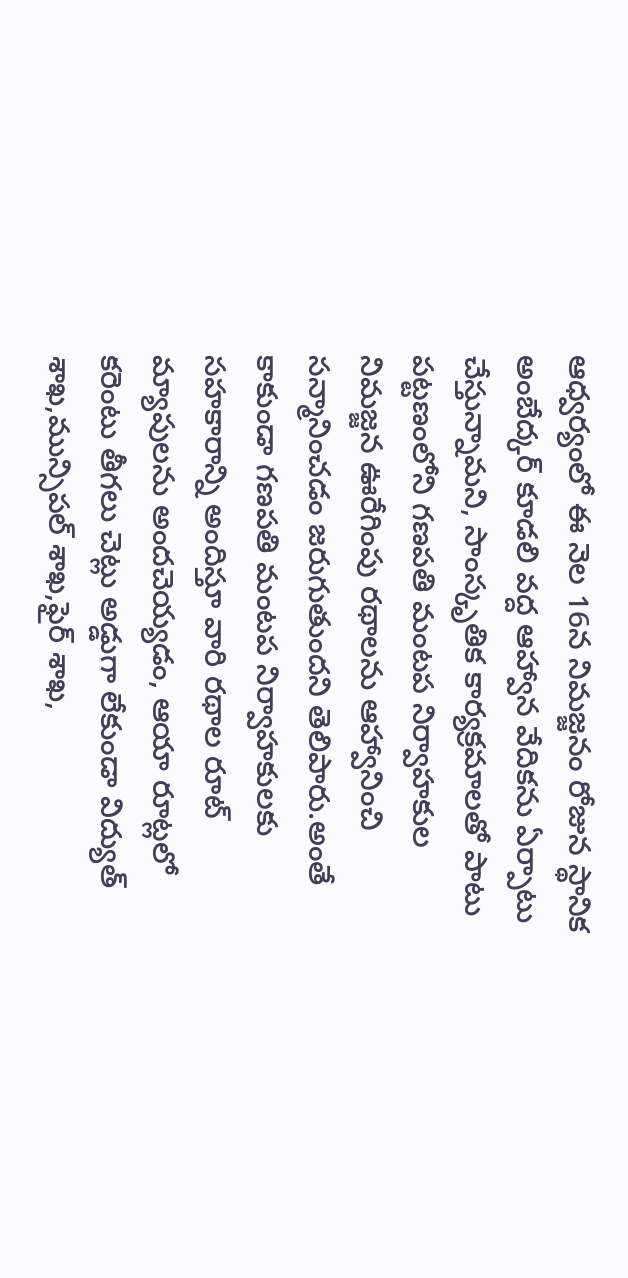ఆధ్వర్యంలో ఈ నెల 16న నిమజ్జనం రోజున స్థానిక అంబేద్కర్ కూడలి వద్ద ఆహ్వాన వేదికను ఏర్పాటు చేస్తున్నామని, సాంస్కృతిక కార్యక్రమాలతో పాటు పట్టణంలోని గణపతి మంటప నిర్వాహకుల నిమజ్జన ఊరేగింపు రథాలను ఆహ్వానించి సన్మానించడం జరుగుతుందని తెలిపారు.అంతే కాకుండా గణపతి మంటప నిర్వాహకులకు సహకారాన్ని అందిస్తూ వారి రథాల రూట్ మ్యాపులను అందచెయ్యడం, ఆయా రూట్లలో కరెంటు తీగలు చెట్లు అడ్డుగా లేకుండా విద్యుత్ శాఖ,మున్సిపల్ శాఖ,ఫైర్ శాఖ,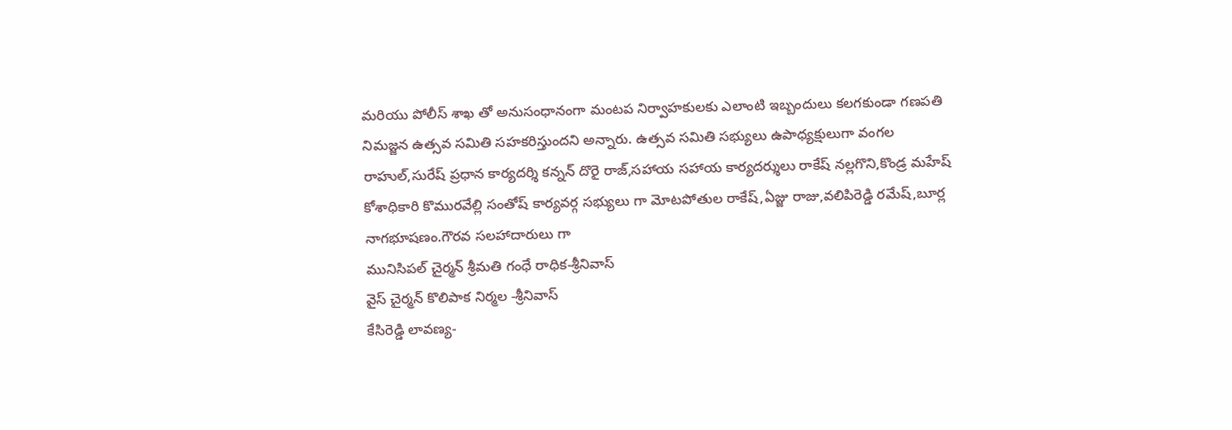మరియు పోలీస్ శాఖ తో అనుసంధానంగా మంటప నిర్వాహకులకు ఎలాంటి ఇబ్బందులు కలగకుండా గణపతి నిమజ్జన ఉత్సవ సమితి సహకరిస్తుందని అన్నారు. ఉత్సవ సమితి సభ్యులు ఉపాధ్యక్షులుగా వంగల రాహుల్,సురేష్ ప్రధాన కార్యదర్శి కన్నన్ దొరై రాజ్,సహాయ సహాయ కార్యదర్శులు రాకేష్ నల్లగొని,కొండ్ర మహేష్ కోశాధికారి కొమురవేల్లి సంతోష్ కార్యవర్గ సభ్యులు గా మోటపోతుల రాకేష్,ఏజ్జు రాజు,వలిపిరెడ్డి రమేష్,బూర్ల నాగభూషణం.గౌరవ సలహాదారులు గా
మునిసిపల్ చైర్మన్ శ్రీమతి గంధే రాధిక-శ్రీనివాస్
వైస్ చైర్మన్ కొలిపాక నిర్మల -శ్రీనివాస్
కేసిరెడ్డి లావణ్య-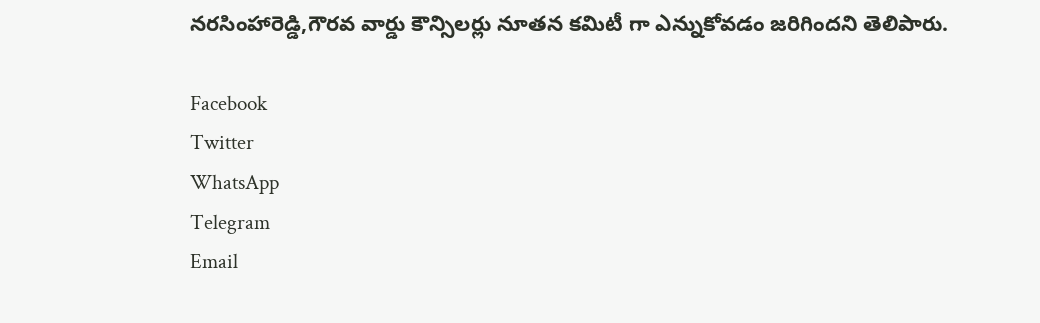నరసింహారెడ్డి,గౌరవ వార్డు కౌన్సిలర్లు నూతన కమిటీ గా ఎన్నుకోవడం జరిగిందని తెలిపారు.

Facebook
Twitter
WhatsApp
Telegram
Email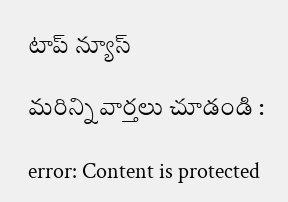టాప్ న్యూస్

మరిన్ని వార్తలు చూడండి :

error: Content is protected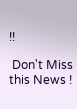!!

 Don't Miss this News !